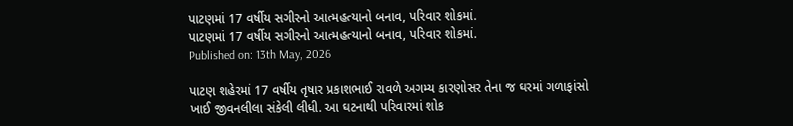પાટણમાં 17 વર્ષીય સગીરનો આત્મહત્યાનો બનાવ, પરિવાર શોકમાં.
પાટણમાં 17 વર્ષીય સગીરનો આત્મહત્યાનો બનાવ, પરિવાર શોકમાં.
Published on: 13th May, 2026

પાટણ શહેરમાં 17 વર્ષીય તૃષાર પ્રકાશભાઈ રાવળે અગમ્ય કારણોસર તેના જ ઘરમાં ગળાફાંસો ખાઈ જીવનલીલા સંકેલી લીધી. આ ઘટનાથી પરિવારમાં શોક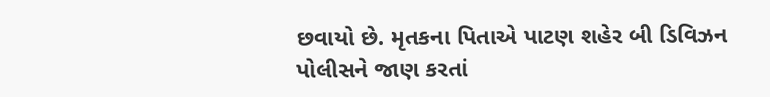છવાયો છે. મૃતકના પિતાએ પાટણ શહેર બી ડિવિઝન પોલીસને જાણ કરતાં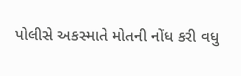પોલીસે અકસ્માતે મોતની નોંધ કરી વધુ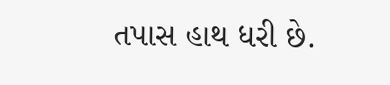તપાસ હાથ ધરી છે.